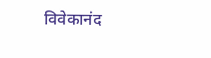विवेकानंद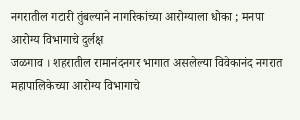नगरातील गटारी तुंबल्याने नागरिकांच्या आरोग्याला धोका ; मनपा आरोग्य विभागाचे दुर्लक्ष
जळगाव । शहरातील रामानंदनगर भागात असलेल्या विवेकानंद नगरात महापालिकेच्या आरोग्य विभागाचे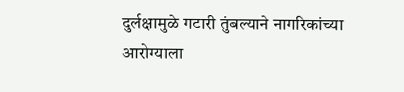दुर्लक्षामुळे गटारी तुंबल्याने नागरिकांच्या आरोग्याला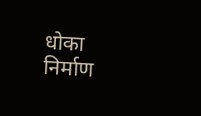धोका निर्माण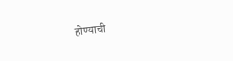होण्याची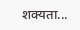शक्यता...